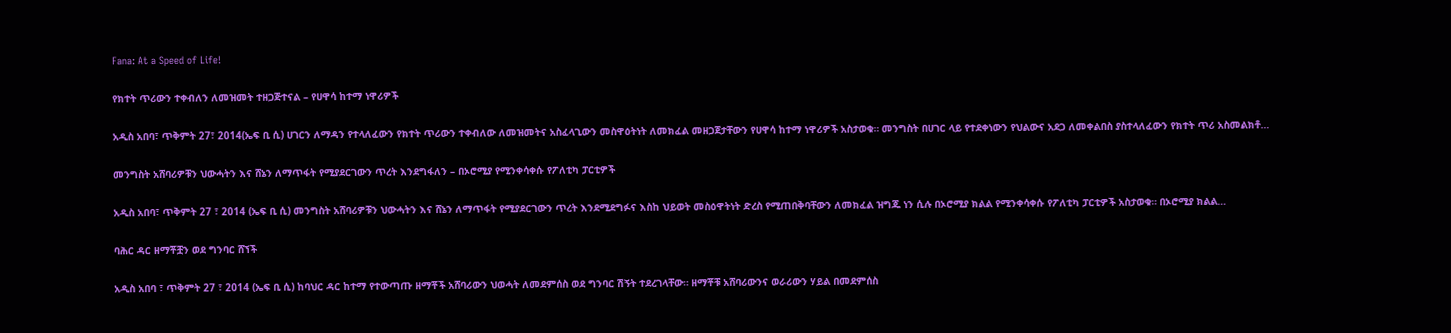Fana: At a Speed of Life!

የክተት ጥሪውን ተቀብለን ለመዝመት ተዘጋጅተናል – የሀዋሳ ከተማ ነዋሪዎች

አዲስ አበባ፣ ጥቅምት 27፣ 2014(ኤፍ ቢ ሲ) ሀገርን ለማዳን የተላለፈውን የክተት ጥሪውን ተቀብለው ለመዝመትና አስፈላጊውን መስዋዕትነት ለመክፈል መዘጋጀታቸውን የሀዋሳ ከተማ ነዋሪዎች አስታወቁ። መንግስት በሀገር ላይ የተደቀነውን የህልውና አደጋ ለመቀልበስ ያስተላለፈውን የክተት ጥሪ አስመልክቶ…

መንግስት አሸባሪዎቹን ህውሓትን እና ሸኔን ለማጥፋት የሚያደርገውን ጥረት እንደግፋለን – በኦሮሚያ የሚንቀሳቀሱ የፖለቲካ ፓርቲዎች

አዲስ አበባ፣ ጥቅምት 27 ፣ 2014 (ኤፍ ቢ ሲ) መንግስት አሸባሪዎቹን ህውሓትን እና ሸኔን ለማጥፋት የሚያደርገውን ጥረት እንደሚደግፉና እስከ ህይወት መስዕዋትነት ድረስ የሚጠበቅባቸውን ለመክፈል ዝግጁ ነን ሲሉ በኦሮሚያ ክልል የሚንቀሳቀሱ የፖለቲካ ፓርቲዎች አስታወቁ። በኦሮሚያ ክልል…

ባሕር ዳር ዘማቾቿን ወደ ግንባር ሸኘች

አዲስ አበባ ፣ ጥቅምት 27 ፣ 2014 (ኤፍ ቢ ሲ) ከባህር ዳር ከተማ የተውጣጡ ዘማቾች አሸባሪውን ህወሓት ለመደምሰስ ወደ ግንባር ሽኝት ተደረገላቸው። ዘማቾቹ አሸባሪውንና ወራሪውን ሃይል በመደምሰስ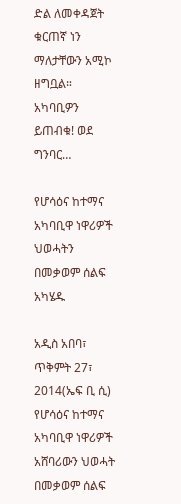ድል ለመቀዳጀት ቁርጠኛ ነን ማለታቸውን አሚኮ ዘግቧል። አካባቢዎን ይጠብቁ! ወደ ግንባር…

የሆሳዕና ከተማና አካባቢዋ ነዋሪዎች ህወሓትን በመቃወም ሰልፍ አካሄዱ

አዲስ አበባ፣ ጥቅምት 27፣ 2014(ኤፍ ቢ ሲ) የሆሳዕና ከተማና አካባቢዋ ነዋሪዎች አሸባሪውን ህወሓት በመቃወም ሰልፍ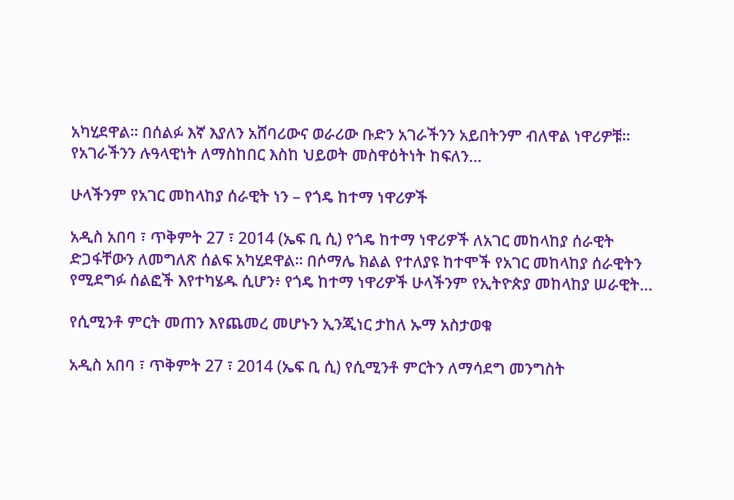አካሂደዋል። በሰልፉ እኛ እያለን አሸባሪውና ወራሪው ቡድን አገራችንን አይበትንም ብለዋል ነዋሪዎቹ። የአገራችንን ሉዓላዊነት ለማስከበር እስከ ህይወት መስዋዕትነት ከፍለን…

ሁላችንም የአገር መከላከያ ሰራዊት ነን – የጎዴ ከተማ ነዋሪዎች

አዲስ አበባ ፣ ጥቅምት 27 ፣ 2014 (ኤፍ ቢ ሲ) የጎዴ ከተማ ነዋሪዎች ለአገር መከላከያ ሰራዊት ድጋፋቸውን ለመግለጽ ሰልፍ አካሂደዋል። በሶማሌ ክልል የተለያዩ ከተሞች የአገር መከላከያ ሰራዊትን የሚደግፉ ሰልፎች እየተካሄዱ ሲሆን፥ የጎዴ ከተማ ነዋሪዎች ሁላችንም የኢትዮጵያ መከላከያ ሠራዊት…

የሲሚንቶ ምርት መጠን እየጨመረ መሆኑን ኢንጂነር ታከለ ኡማ አስታወቁ

አዲስ አበባ ፣ ጥቅምት 27 ፣ 2014 (ኤፍ ቢ ሲ) የሲሚንቶ ምርትን ለማሳደግ መንግስት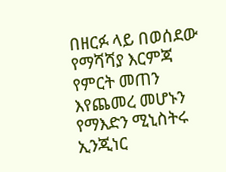በዘርፉ ላይ በወሰደው የማሻሻያ እርምጃ የምርት መጠን እየጨመረ መሆኑን የማእድን ሚኒስትሩ ኢንጂነር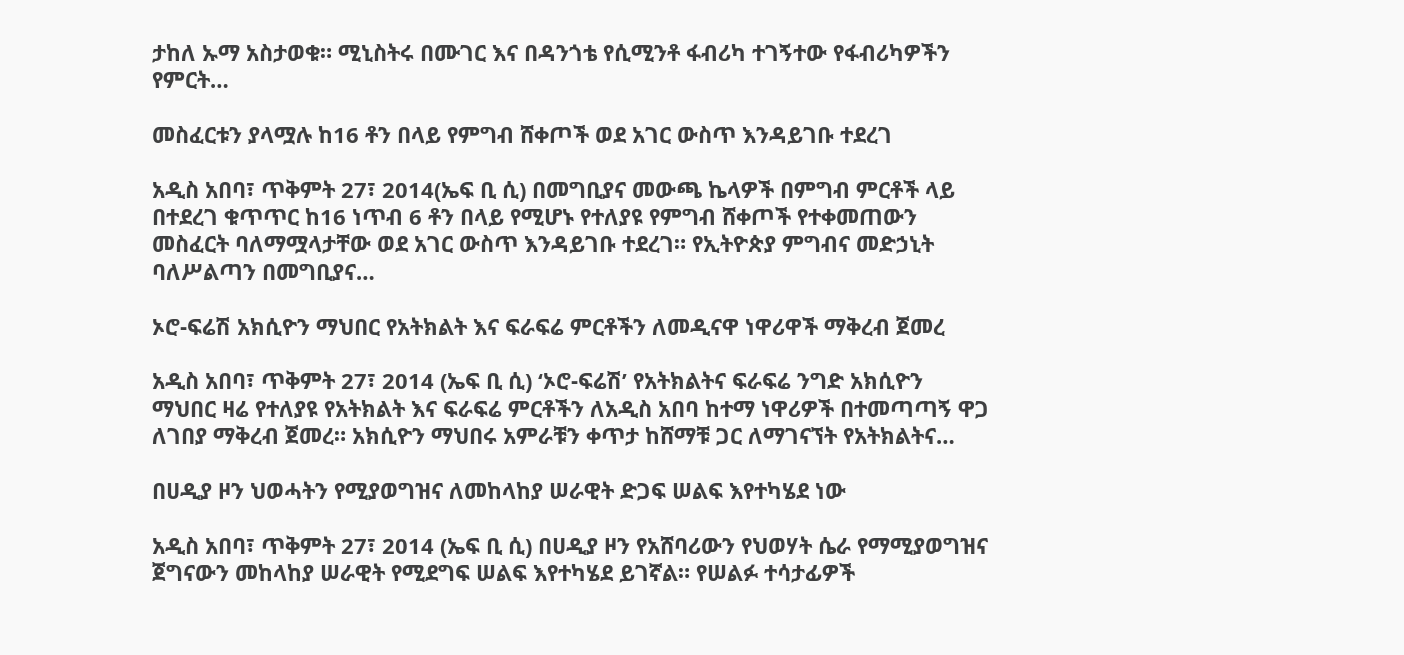ታከለ ኡማ አስታወቁ። ሚኒስትሩ በሙገር እና በዳንጎቴ የሲሚንቶ ፋብሪካ ተገኝተው የፋብሪካዎችን የምርት…

መስፈርቱን ያላሟሉ ከ16 ቶን በላይ የምግብ ሸቀጦች ወደ አገር ውስጥ እንዳይገቡ ተደረገ

አዲስ አበባ፣ ጥቅምት 27፣ 2014(ኤፍ ቢ ሲ) በመግቢያና መውጫ ኬላዎች በምግብ ምርቶች ላይ በተደረገ ቁጥጥር ከ16 ነጥብ 6 ቶን በላይ የሚሆኑ የተለያዩ የምግብ ሸቀጦች የተቀመጠውን መስፈርት ባለማሟላታቸው ወደ አገር ውስጥ እንዳይገቡ ተደረገ። የኢትዮጵያ ምግብና መድኃኒት ባለሥልጣን በመግቢያና…

ኦሮ-ፍሬሽ አክሲዮን ማህበር የአትክልት እና ፍራፍሬ ምርቶችን ለመዲናዋ ነዋሪዋች ማቅረብ ጀመረ

አዲስ አበባ፣ ጥቅምት 27፣ 2014 (ኤፍ ቢ ሲ) ‘ኦሮ-ፍሬሽ’ የአትክልትና ፍራፍሬ ንግድ አክሲዮን ማህበር ዛሬ የተለያዩ የአትክልት እና ፍራፍሬ ምርቶችን ለአዲስ አበባ ከተማ ነዋሪዎች በተመጣጣኝ ዋጋ ለገበያ ማቅረብ ጀመረ። አክሲዮን ማህበሩ አምራቹን ቀጥታ ከሸማቹ ጋር ለማገናኘት የአትክልትና…

በሀዲያ ዞን ህወሓትን የሚያወግዝና ለመከላከያ ሠራዊት ድጋፍ ሠልፍ እየተካሄደ ነው

አዲስ አበባ፣ ጥቅምት 27፣ 2014 (ኤፍ ቢ ሲ) በሀዲያ ዞን የአሸባሪውን የህወሃት ሴራ የማሚያወግዝና ጀግናውን መከላከያ ሠራዊት የሚደግፍ ሠልፍ እየተካሄደ ይገኛል። የሠልፉ ተሳታፊዎች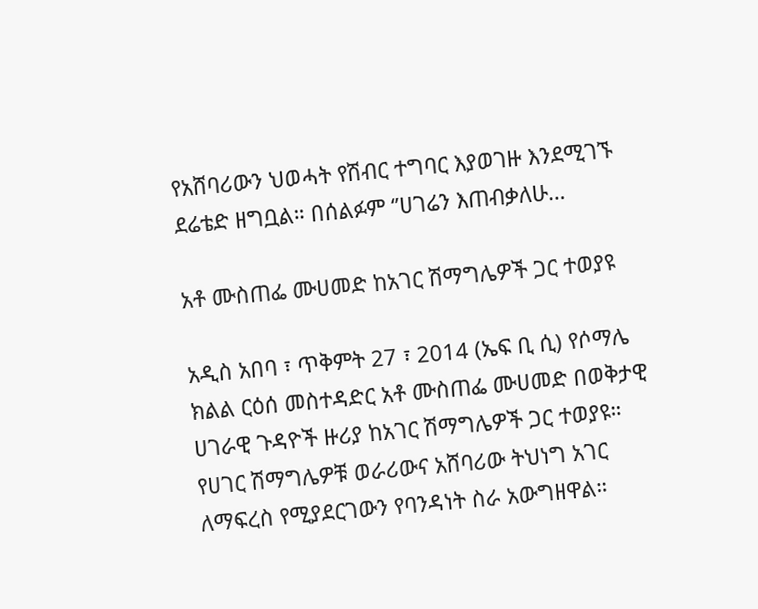የአሸባሪውን ህወሓት የሽብር ተግባር እያወገዙ እንደሚገኙ ደሬቴድ ዘግቧል። በሰልፉም ‘’ሀገሬን እጠብቃለሁ…

አቶ ሙስጠፌ ሙሀመድ ከአገር ሽማግሌዎች ጋር ተወያዩ

አዲስ አበባ ፣ ጥቅምት 27 ፣ 2014 (ኤፍ ቢ ሲ) የሶማሌ ክልል ርዕሰ መስተዳድር አቶ ሙስጠፌ ሙሀመድ በወቅታዊ ሀገራዊ ጉዳዮች ዙሪያ ከአገር ሽማግሌዎች ጋር ተወያዩ። የሀገር ሽማግሌዎቹ ወራሪውና አሸባሪው ትህነግ አገር ለማፍረስ የሚያደርገውን የባንዳነት ስራ አውግዘዋል።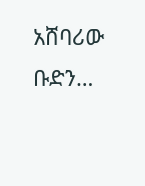አሸባሪው ቡድን…